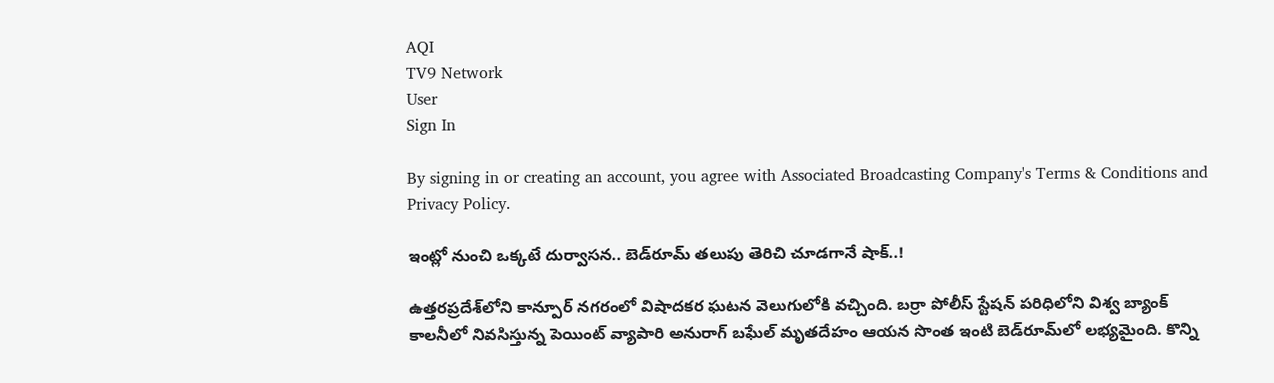AQI
TV9 Network
User
Sign In

By signing in or creating an account, you agree with Associated Broadcasting Company's Terms & Conditions and Privacy Policy.

ఇంట్లో నుంచి ఒక్కటే దుర్వాసన.. బెడ్‌రూమ్ తలుపు తెరిచి చూడగానే షాక్..!

ఉత్తరప్రదేశ్‌లోని కాన్పూర్ నగరంలో విషాదకర ఘటన వెలుగులోకి వచ్చింది. బర్రా పోలీస్ స్టేషన్ పరిధిలోని విశ్వ బ్యాంక్ కాలనీలో నివసిస్తున్న పెయింట్ వ్యాపారి అనురాగ్ బఘేల్ మృతదేహం ఆయన సొంత ఇంటి బెడ్‌రూమ్‌లో లభ్యమైంది. కొన్ని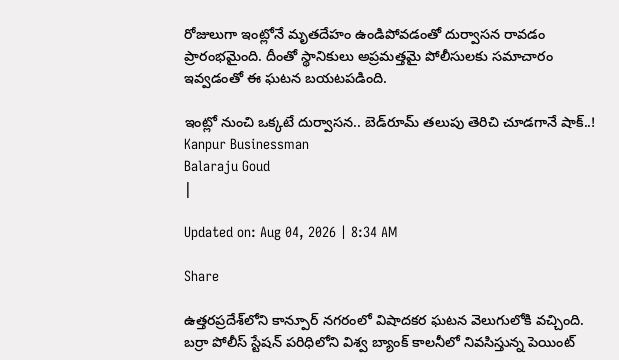రోజులుగా ఇంట్లోనే మృతదేహం ఉండిపోవడంతో దుర్వాసన రావడం ప్రారంభమైంది. దీంతో స్థానికులు అప్రమత్తమై పోలీసులకు సమాచారం ఇవ్వడంతో ఈ ఘటన బయటపడింది.

ఇంట్లో నుంచి ఒక్కటే దుర్వాసన.. బెడ్‌రూమ్ తలుపు తెరిచి చూడగానే షాక్..!
Kanpur Businessman
Balaraju Goud
|

Updated on: Aug 04, 2026 | 8:34 AM

Share

ఉత్తరప్రదేశ్‌లోని కాన్పూర్ నగరంలో విషాదకర ఘటన వెలుగులోకి వచ్చింది. బర్రా పోలీస్ స్టేషన్ పరిధిలోని విశ్వ బ్యాంక్ కాలనీలో నివసిస్తున్న పెయింట్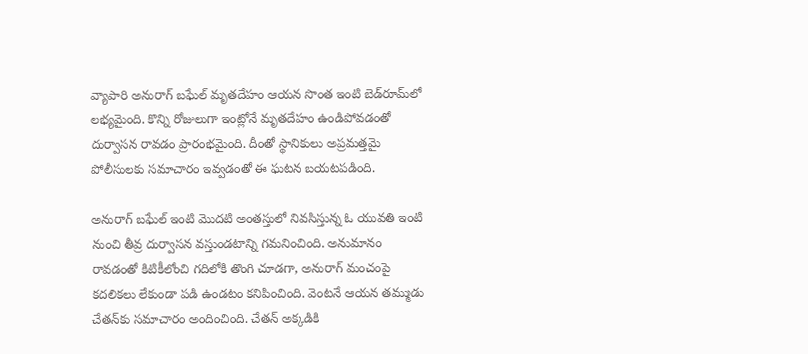వ్యాపారి అనురాగ్ బఘేల్ మృతదేహం ఆయన సొంత ఇంటి బెడ్‌రూమ్‌లో లభ్యమైంది. కొన్ని రోజులుగా ఇంట్లోనే మృతదేహం ఉండిపోవడంతో దుర్వాసన రావడం ప్రారంభమైంది. దీంతో స్థానికులు అప్రమత్తమై పోలీసులకు సమాచారం ఇవ్వడంతో ఈ ఘటన బయటపడింది.

అనురాగ్ బఘేల్ ఇంటి మొదటి అంతస్తులో నివసిస్తున్న ఓ యువతి ఇంటి నుంచి తీవ్ర దుర్వాసన వస్తుండటాన్ని గమనించింది. అనుమానం రావడంతో కిటికీలోంచి గదిలోకి తొంగి చూడగా, అనురాగ్ మంచంపై కదలికలు లేకుండా పడి ఉండటం కనిపించింది. వెంటనే ఆయన తమ్ముడు చేతన్‌కు సమాచారం అందించింది. చేతన్ అక్కడికి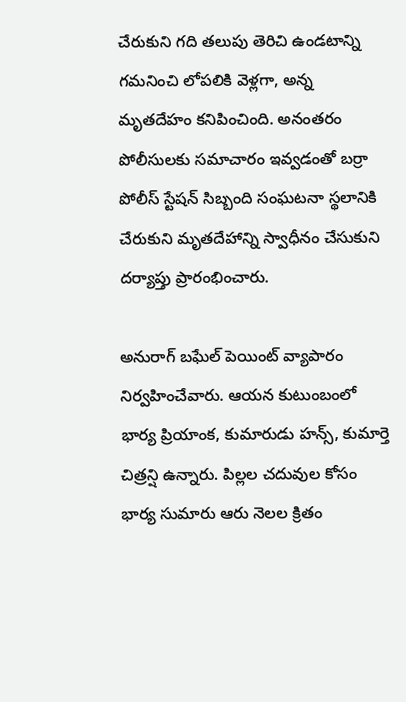చేరుకుని గది తలుపు తెరిచి ఉండటాన్ని గమనించి లోపలికి వెళ్లగా, అన్న మృతదేహం కనిపించింది. అనంతరం పోలీసులకు సమాచారం ఇవ్వడంతో బర్రా పోలీస్ స్టేషన్ సిబ్బంది సంఘటనా స్థలానికి చేరుకుని మృతదేహాన్ని స్వాధీనం చేసుకుని దర్యాప్తు ప్రారంభించారు.

అనురాగ్ బఘేల్ పెయింట్ వ్యాపారం నిర్వహించేవారు. ఆయన కుటుంబంలో భార్య ప్రియాంక, కుమారుడు హన్స్, కుమార్తె చిత్రన్షి ఉన్నారు. పిల్లల చదువుల కోసం భార్య సుమారు ఆరు నెలల క్రితం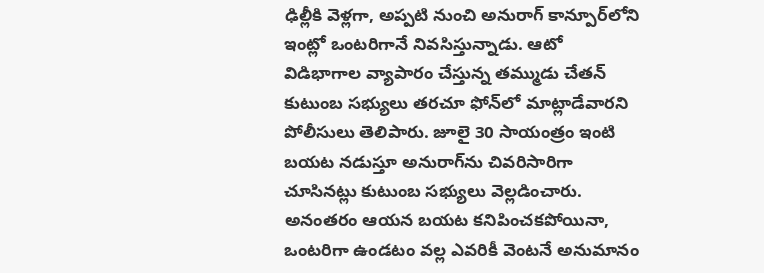ఢిల్లీకి వెళ్లగా, అప్పటి నుంచి అనురాగ్ కాన్పూర్‌లోని ఇంట్లో ఒంటరిగానే నివసిస్తున్నాడు. ఆటో విడిభాగాల వ్యాపారం చేస్తున్న తమ్ముడు చేతన్ కుటుంబ సభ్యులు తరచూ ఫోన్‌లో మాట్లాడేవారని పోలీసులు తెలిపారు. జూలై 30 సాయంత్రం ఇంటి బయట నడుస్తూ అనురాగ్‌ను చివరిసారిగా చూసినట్లు కుటుంబ సభ్యులు వెల్లడించారు. అనంతరం ఆయన బయట కనిపించకపోయినా, ఒంటరిగా ఉండటం వల్ల ఎవరికీ వెంటనే అనుమానం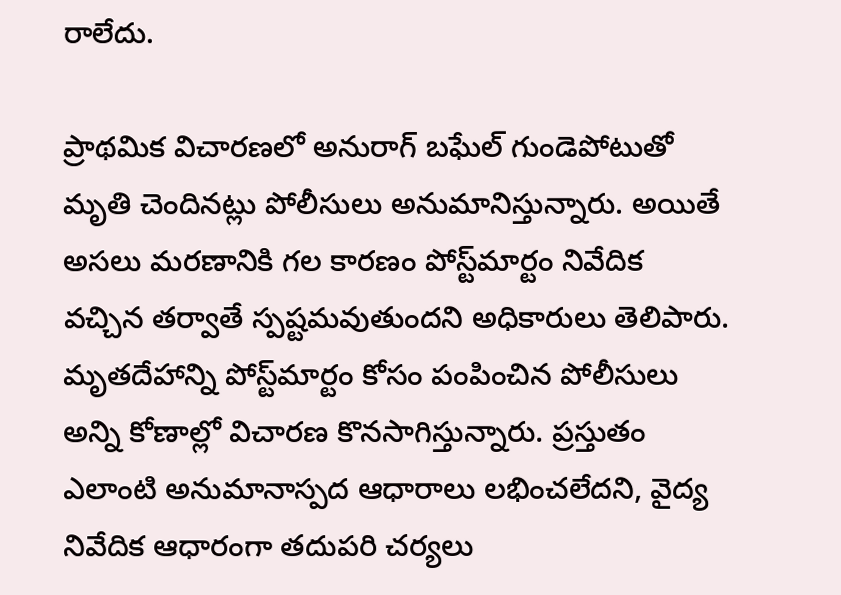రాలేదు.

ప్రాథమిక విచారణలో అనురాగ్ బఘేల్ గుండెపోటుతో మృతి చెందినట్లు పోలీసులు అనుమానిస్తున్నారు. అయితే అసలు మరణానికి గల కారణం పోస్ట్‌మార్టం నివేదిక వచ్చిన తర్వాతే స్పష్టమవుతుందని అధికారులు తెలిపారు. మృతదేహాన్ని పోస్ట్‌మార్టం కోసం పంపించిన పోలీసులు అన్ని కోణాల్లో విచారణ కొనసాగిస్తున్నారు. ప్రస్తుతం ఎలాంటి అనుమానాస్పద ఆధారాలు లభించలేదని, వైద్య నివేదిక ఆధారంగా తదుపరి చర్యలు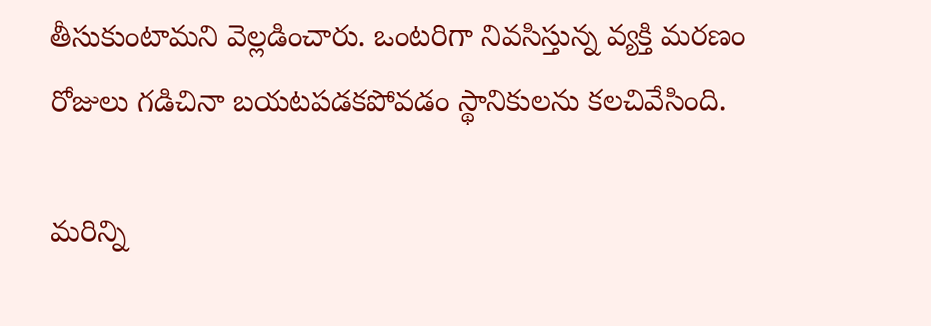తీసుకుంటామని వెల్లడించారు. ఒంటరిగా నివసిస్తున్న వ్యక్తి మరణం రోజులు గడిచినా బయటపడకపోవడం స్థానికులను కలచివేసింది.

మరిన్ని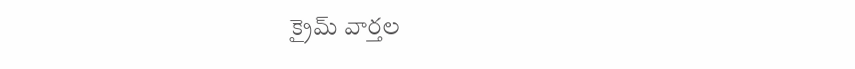క్రైమ్ వార్తల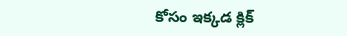కోసం ఇక్కడ క్లిక్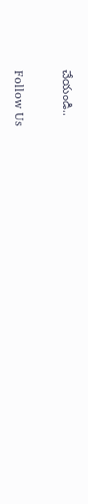చేయండి..

Follow Us